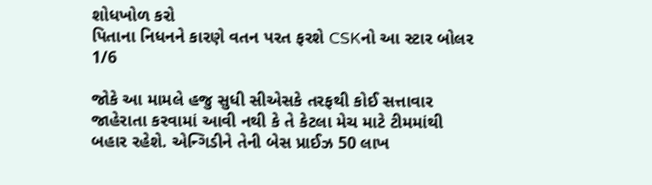શોધખોળ કરો
પિતાના નિધનને કારણે વતન પરત ફરશે CSKનો આ સ્ટાર બોલર
1/6

જોકે આ મામલે હજુ સુધી સીએસકે તરફથી કોઈ સત્તાવાર જાહેરાતા કરવામાં આવી નથી કે તે કેટલા મેચ માટે ટીમમાંથી બહાર રહેશે. એન્ગિડીને તેની બેસ પ્રાઈઝ 50 લાખ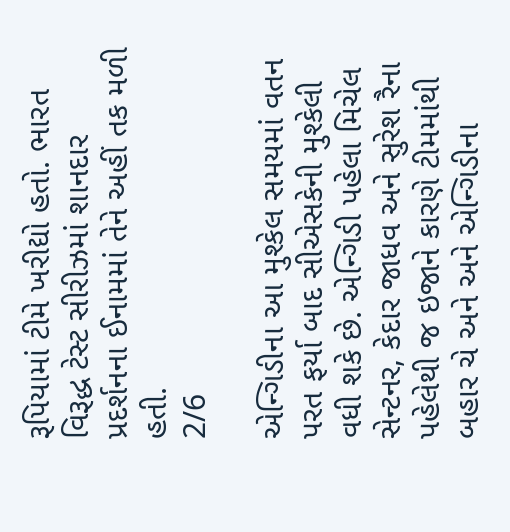રૂપિયામાં ટીમે ખરીદ્યો હતો. ભારત વિરૂદ્ધ ટેસ્ટ સીરીઝમાં શાનદાર પ્રદર્શનના ઈનામમાં તેને અહીં તક મળી હતી.
2/6

એન્ગિડીના આ મુશ્કેલ સમયમાં વતન પરત ફર્યા બાદ સીએસકેની મુશ્કેલી વધી શકે છે. એન્ગિડી પહેલા મિચેલ સેન્ટનર, કેદાર જાધવ અને સુરેશ રૈના પહેલેથી જ ઇજાને કારણે ટીમમાંથી બહાર ચે અને અને એન્ગિડીના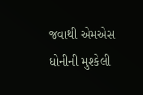જવાથી એમએસ ધોનીની મુશ્કેલી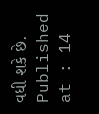વધી શકે છે.
Published at : 14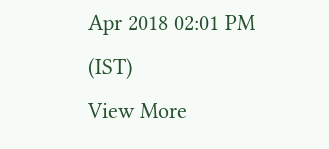Apr 2018 02:01 PM (IST)
View More